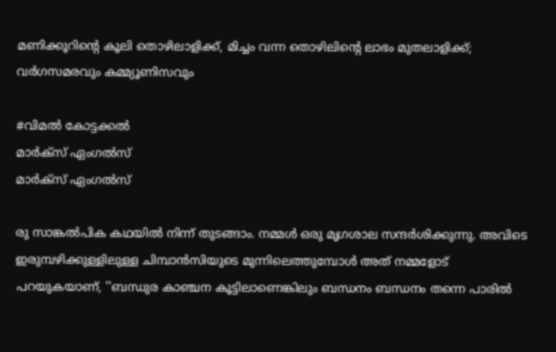മണിക്കൂറിന്റെ കൂലി തൊഴിലാളിക്ക്, മിച്ചം വന്ന തൊഴിലിന്റെ ലാഭം മുതലാളിക്ക്; വര്‍ഗസമരവും കമ്മ്യൂണിസവും

#വിമൽ കോട്ടക്കൽ
മാർക്സ് ഏംഗൽസ്
മാർക്സ് ഏംഗൽസ്

രു സാങ്കല്‍പിക കഥയില്‍ നിന്ന് തുടങ്ങാം. നമ്മള്‍ ഒരു മൃഗശാല സന്ദര്‍ശിക്കുന്നു. അവിടെ ഇരുമ്പഴിക്കുള്ളിലുള്ള ചിമ്പാന്‍സിയുടെ മുന്നിലെത്തുമ്പോള്‍ അത് നമ്മളോട് പറയുകയാണ്, ''ബന്ധുര കാഞ്ചന കൂട്ടിലാണെങ്കിലും ബന്ധനം ബന്ധനം തന്നെ പാരില്‍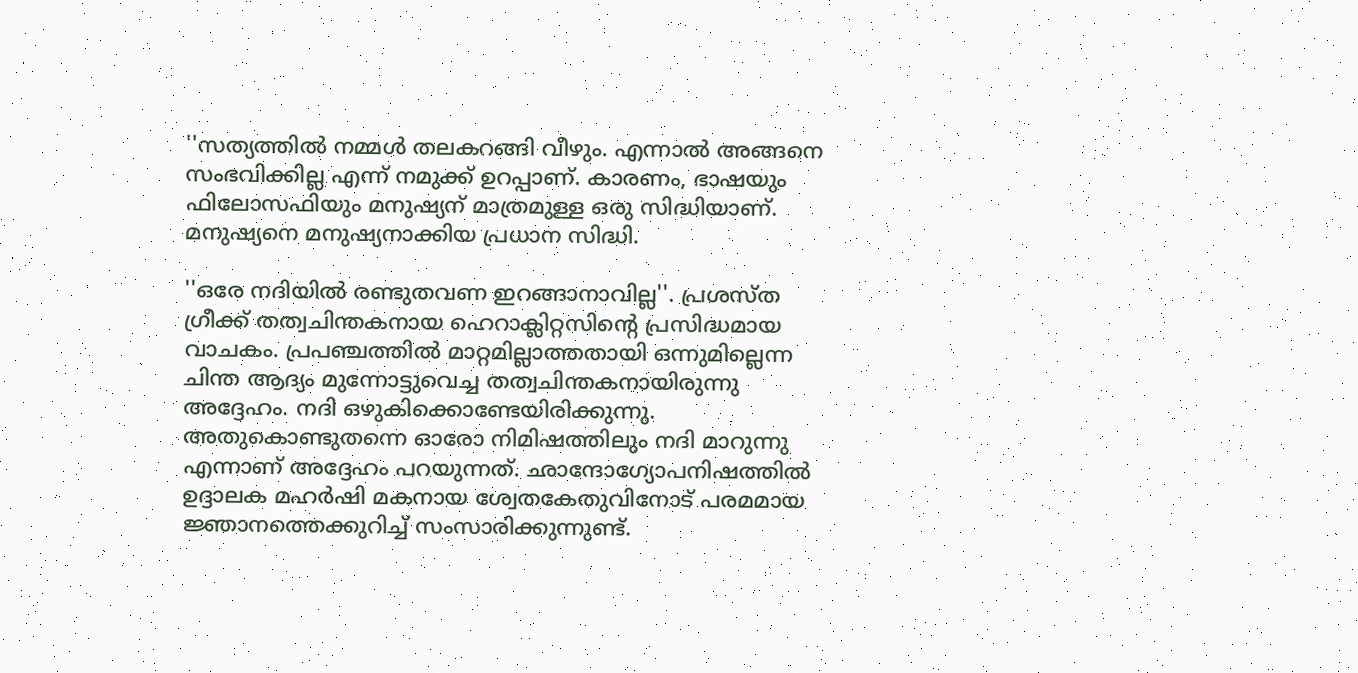''സത്യത്തില്‍ നമ്മള്‍ തലകറങ്ങി വീഴും. എന്നാല്‍ അങ്ങനെ സംഭവിക്കില്ല എന്ന് നമുക്ക് ഉറപ്പാണ്. കാരണം, ഭാഷയും ഫിലോസഫിയും മനുഷ്യന് മാത്രമുള്ള ഒരു സിദ്ധിയാണ്. മനുഷ്യനെ മനുഷ്യനാക്കിയ പ്രധാന സിദ്ധി.

''ഒരേ നദിയില്‍ രണ്ടുതവണ ഇറങ്ങാനാവില്ല''. പ്രശസ്ത ഗ്രീക്ക് തത്വചിന്തകനായ ഹെറാക്ലിറ്റസിന്റെ പ്രസിദ്ധമായ വാചകം. പ്രപഞ്ചത്തില്‍ മാറ്റമില്ലാത്തതായി ഒന്നുമില്ലെന്ന ചിന്ത ആദ്യം മുന്നോട്ടുവെച്ച തത്വചിന്തകനായിരുന്നു അദ്ദേഹം. നദി ഒഴുകിക്കൊണ്ടേയിരിക്കുന്നു. അതുകൊണ്ടുതന്നെ ഓരോ നിമിഷത്തിലും നദി മാറുന്നു എന്നാണ് അദ്ദേഹം പറയുന്നത്. ഛാന്ദോഗ്യോപനിഷത്തില്‍ ഉദ്ദാലക മഹര്‍ഷി മകനായ ശ്വേതകേതുവിനോട് പരമമായ ജ്ഞാനത്തെക്കുറിച്ച് സംസാരിക്കുന്നുണ്ട്.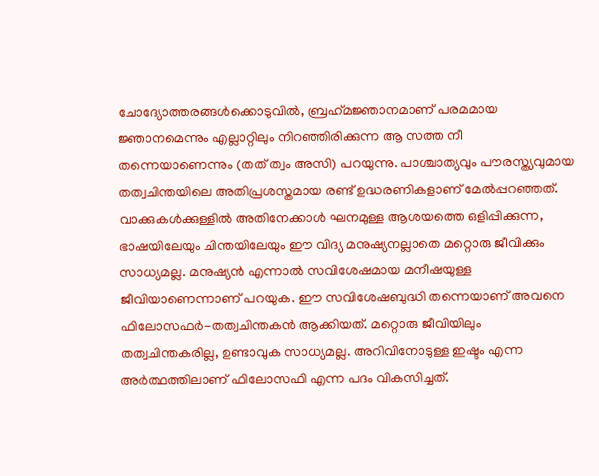ചോദ്യോത്തരങ്ങള്‍ക്കൊടുവില്‍, ബ്രഹ്‌മജ്ഞാനമാണ് പരമമായ ജ്ഞാനമെന്നും എല്ലാറ്റിലും നിറഞ്ഞിരിക്കുന്ന ആ സത്ത നീ തന്നെയാണെന്നും (തത് ത്വം അസി) പറയുന്നു. പാശ്ചാത്യവും പൗരസ്ത്യവുമായ തത്വചിന്തയിലെ അതിപ്രശസ്തമായ രണ്ട് ഉദ്ധരണികളാണ് മേല്‍പ്പറഞ്ഞത്. വാക്കുകള്‍ക്കുള്ളില്‍ അതിനേക്കാള്‍ ഘനമുള്ള ആശയത്തെ ഒളിപ്പിക്കുന്ന, ഭാഷയിലേയും ചിന്തയിലേയും ഈ വിദ്യ മനുഷ്യനല്ലാതെ മറ്റൊരു ജീവിക്കും സാധ്യമല്ല. മനുഷ്യന്‍ എന്നാല്‍ സവിശേഷമായ മനീഷയുള്ള ജീവിയാണെന്നാണ് പറയുക. ഈ സവിശേഷബുദ്ധി തന്നെയാണ് അവനെ ഫിലോസഫര്‍-തത്വചിന്തകന്‍ ആക്കിയത്. മറ്റൊരു ജീവിയിലും തത്വചിന്തകരില്ല, ഉണ്ടാവുക സാധ്യമല്ല. അറിവിനോടുള്ള ഇഷ്ടം എന്ന അര്‍ത്ഥത്തിലാണ് ഫിലോസഫി എന്ന പദം വികസിച്ചത്.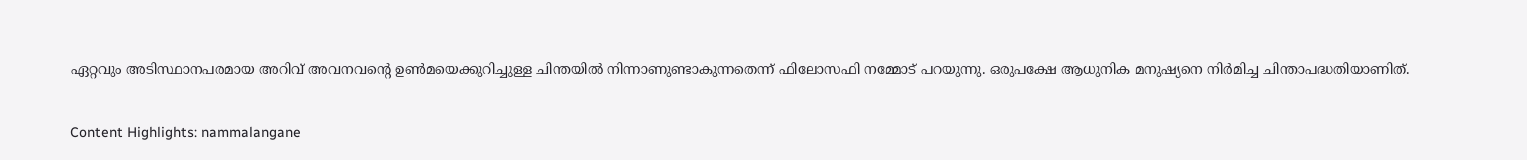ഏറ്റവും അടിസ്ഥാനപരമായ അറിവ് അവനവന്റെ ഉണ്‍മയെക്കുറിച്ചുള്ള ചിന്തയില്‍ നിന്നാണുണ്ടാകുന്നതെന്ന് ഫിലോസഫി നമ്മോട് പറയുന്നു. ഒരുപക്ഷേ ആധുനിക മനുഷ്യനെ നിര്‍മിച്ച ചിന്താപദ്ധതിയാണിത്.

Content Highlights: nammalangane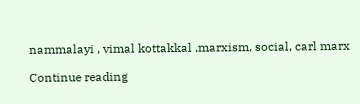nammalayi , vimal kottakkal ,marxism, social, carl marx

Continue reading